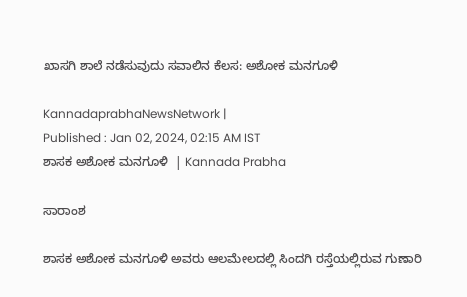ಖಾಸಗಿ ಶಾಲೆ ನಡೆಸುವುದು ಸವಾಲಿನ ಕೆಲಸ: ಅಶೋಕ ಮನಗೂಳಿ

KannadaprabhaNewsNetwork |
Published : Jan 02, 2024, 02:15 AM IST
ಶಾಸಕ ಅಶೋಕ ಮನಗೂಳಿ  | Kannada Prabha

ಸಾರಾಂಶ

ಶಾಸಕ ಅಶೋಕ ಮನಗೂಳಿ ಅವರು ಆಲಮೇಲದಲ್ಲಿ ಸಿಂದಗಿ ರಸ್ತೆಯಲ್ಲಿರುವ ಗುಣಾರಿ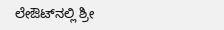ಲೇಔಟ್‌ನಲ್ಲಿ ಶ್ರೀ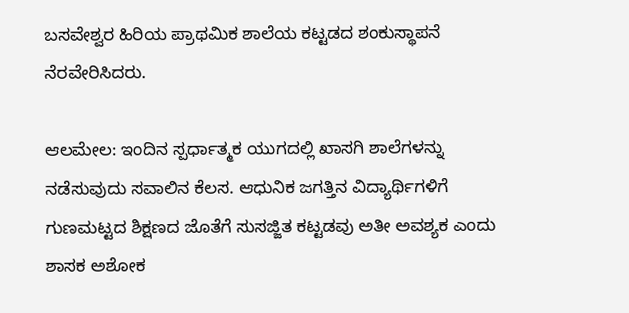ಬಸವೇಶ್ವರ ಹಿರಿಯ ಪ್ರಾಥಮಿಕ ಶಾಲೆಯ ಕಟ್ಟಡದ ಶಂಕುಸ್ಥಾಪನೆ ನೆರವೇರಿಸಿದರು.

ಆಲಮೇಲ: ಇಂದಿನ ಸ್ಪರ್ಧಾತ್ಮಕ ಯುಗದಲ್ಲಿ ಖಾಸಗಿ ಶಾಲೆಗಳನ್ನು ನಡೆಸುವುದು ಸವಾಲಿನ ಕೆಲಸ. ಆಧುನಿಕ ಜಗತ್ತಿನ ವಿದ್ಯಾರ್ಥಿಗಳಿಗೆ ಗುಣಮಟ್ಟದ ಶಿಕ್ಷಣದ ಜೊತೆಗೆ ಸುಸಜ್ಜಿತ ಕಟ್ಟಡವು ಅತೀ ಅವಶ್ಯಕ ಎಂದು ಶಾಸಕ ಅಶೋಕ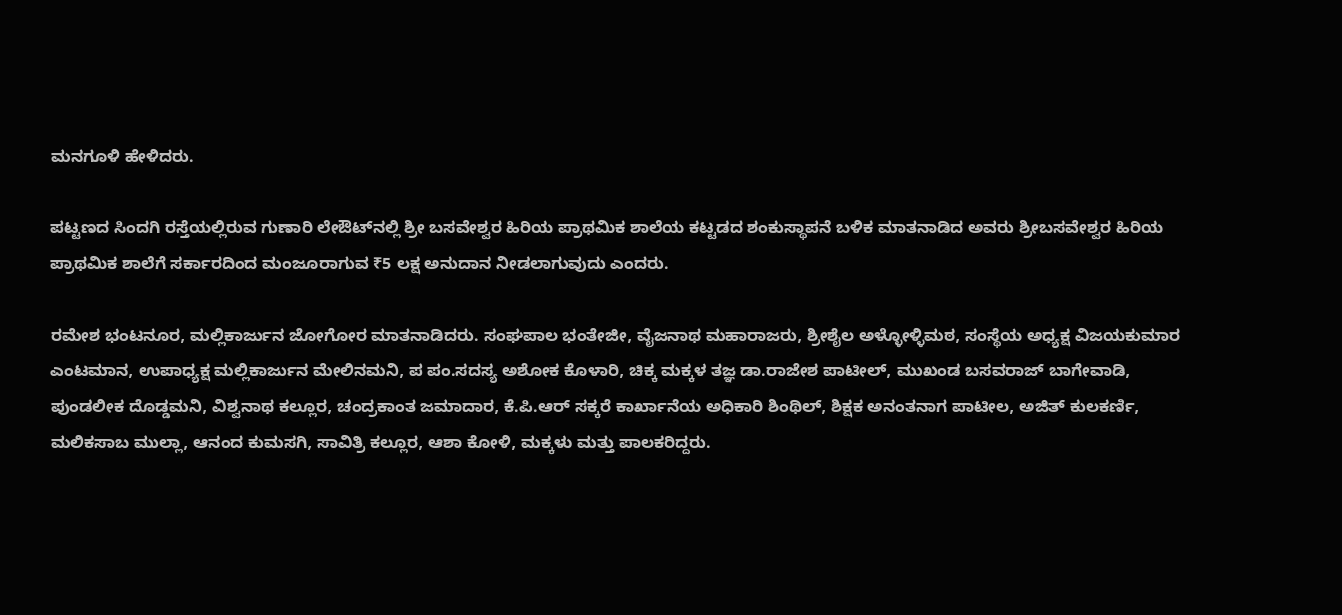ಮನಗೂಳಿ ಹೇಳಿದರು.

ಪಟ್ಟಣದ ಸಿಂದಗಿ ರಸ್ತೆಯಲ್ಲಿರುವ ಗುಣಾರಿ ಲೇಔಟ್‌ನಲ್ಲಿ ಶ್ರೀ ಬಸವೇಶ್ವರ ಹಿರಿಯ ಪ್ರಾಥಮಿಕ ಶಾಲೆಯ ಕಟ್ಟಡದ ಶಂಕುಸ್ಥಾಪನೆ ಬಳಿಕ ಮಾತನಾಡಿದ ಅವರು ಶ್ರೀಬಸವೇಶ್ವರ ಹಿರಿಯ ಪ್ರಾಥಮಿಕ ಶಾಲೆಗೆ ಸರ್ಕಾರದಿಂದ ಮಂಜೂರಾಗುವ ₹5 ಲಕ್ಷ ಅನುದಾನ ನೀಡಲಾಗುವುದು ಎಂದರು.

ರಮೇಶ ಭಂಟನೂರ, ಮಲ್ಲಿಕಾರ್ಜುನ ಜೋಗೋರ ಮಾತನಾಡಿದರು. ಸಂಘಪಾಲ ಭಂತೇಜೀ, ವೈಜನಾಥ ಮಹಾರಾಜರು, ಶ್ರೀಶೈಲ ಅಳ್ಳೋಳ್ಳಿಮಠ, ಸಂಸ್ಥೆಯ ಅಧ್ಯಕ್ಷ ವಿಜಯಕುಮಾರ ಎಂಟಮಾನ, ಉಪಾಧ್ಯಕ್ಷ ಮಲ್ಲಿಕಾರ್ಜುನ ಮೇಲಿನಮನಿ, ಪ ಪಂ.ಸದಸ್ಯ ಅಶೋಕ ಕೊಳಾರಿ, ಚಿಕ್ಕ ಮಕ್ಕಳ ತಜ್ಞ ಡಾ.ರಾಜೇಶ ಪಾಟೀಲ್, ಮುಖಂಡ ಬಸವರಾಜ್ ಬಾಗೇವಾಡಿ, ಪುಂಡಲೀಕ ದೊಡ್ಡಮನಿ, ವಿಶ್ವನಾಥ ಕಲ್ಲೂರ, ಚಂದ್ರಕಾಂತ ಜಮಾದಾರ, ಕೆ.ಪಿ.ಆರ್‌ ಸಕ್ಕರೆ ಕಾರ್ಖಾನೆಯ ಅಧಿಕಾರಿ ಶಿಂಥಿಲ್, ಶಿಕ್ಷಕ ಅನಂತನಾಗ ಪಾಟೀಲ, ಅಜಿತ್ ಕುಲಕರ್ಣಿ, ಮಲಿಕಸಾಬ ಮುಲ್ಲಾ, ಆನಂದ ಕುಮಸಗಿ, ಸಾವಿತ್ರಿ ಕಲ್ಲೂರ, ಆಶಾ ಕೋಳಿ, ಮಕ್ಕಳು ಮತ್ತು ಪಾಲಕರಿದ್ದರು.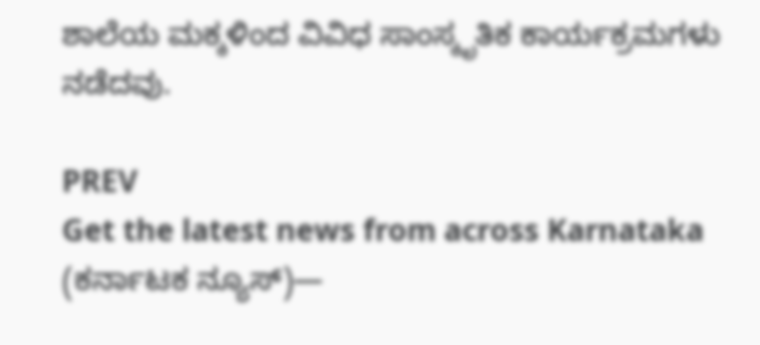ಶಾಲೆಯ ಮಕ್ಕಳಿಂದ ವಿವಿಧ ಸಾಂಸ್ಕೃತಿಕ ಕಾರ್ಯಕ್ರಮಗಳು ನಡೆದವು.

PREV
Get the latest news from across Karnataka (ಕರ್ನಾಟಕ ನ್ಯೂಸ್)—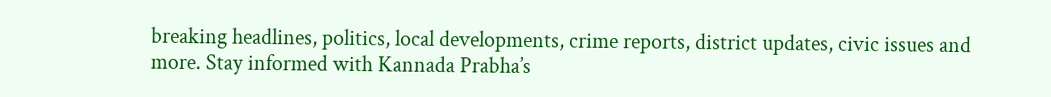breaking headlines, politics, local developments, crime reports, district updates, civic issues and more. Stay informed with Kannada Prabha’s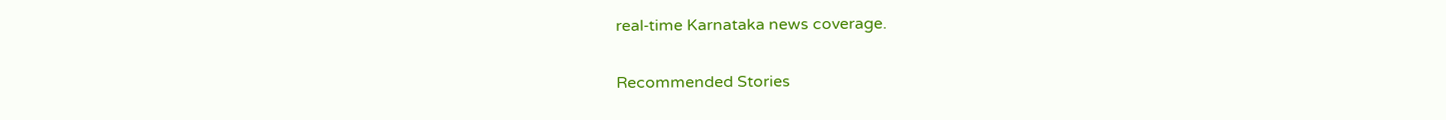real‑time Karnataka news coverage.

Recommended Stories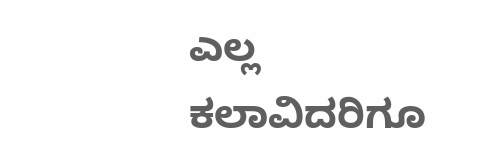ಎಲ್ಲ ಕಲಾವಿದರಿಗೂ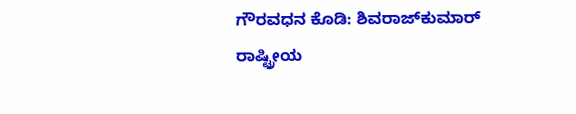ಗೌರವಧನ ಕೊಡಿ: ಶಿವರಾಜ್‌ಕುಮಾರ್‌
ರಾಷ್ಟ್ರೀಯ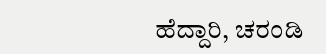ಹೆದ್ದಾರಿ, ಚರಂಡಿ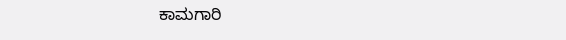ಕಾಮಗಾರಿ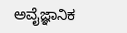ಅವೈಜ್ಞಾನಿಕ